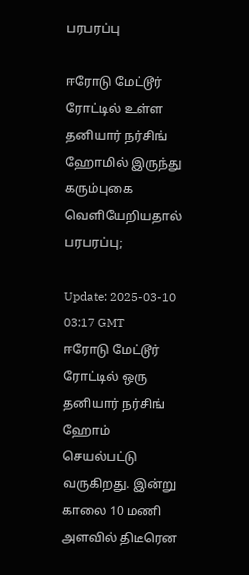பரபரப்பு

ஈரோடு மேட்டூர் ரோட்டில் உள்ள தனியார் நர்சிங் ஹோமில் இருந்து கரும்புகை வெளியேறியதால் பரபரப்பு;

Update: 2025-03-10 03:17 GMT
ஈரோடு மேட்டூர் ரோட்டில் ஒரு தனியார் நர்சிங் ஹோம் செயல்பட்டு வருகிறது. இன்று காலை 10 மணி அளவில் திடீரென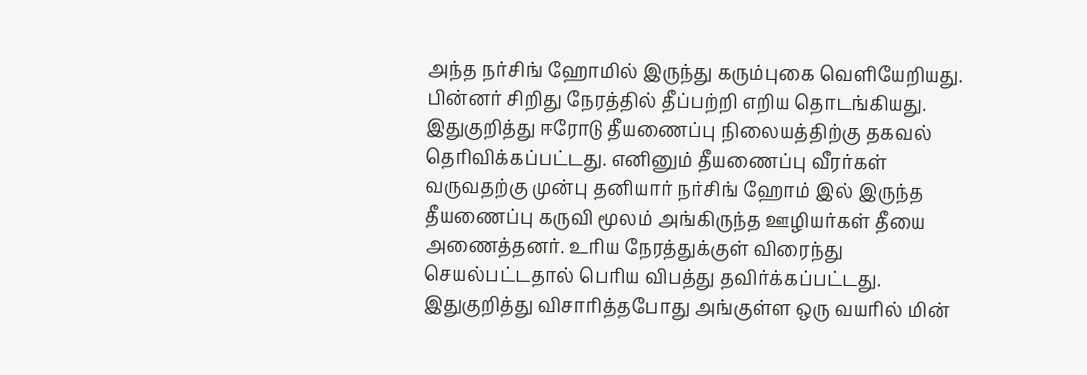அந்த நர்சிங் ஹோமில் இருந்து கரும்புகை வெளியேறியது. பின்னர் சிறிது நேரத்தில் தீப்பற்றி எறிய தொடங்கியது. இதுகுறித்து ஈரோடு தீயணைப்பு நிலையத்திற்கு தகவல் தெரிவிக்கப்பட்டது. எனினும் தீயணைப்பு வீரர்கள் வருவதற்கு முன்பு தனியார் நர்சிங் ஹோம் இல் இருந்த தீயணைப்பு கருவி மூலம் அங்கிருந்த ஊழியர்கள் தீயை அணைத்தனர். உரிய நேரத்துக்குள் விரைந்து செயல்பட்டதால் பெரிய விபத்து தவிர்க்கப்பட்டது. இதுகுறித்து விசாரித்தபோது அங்குள்ள ஒரு வயரில் மின்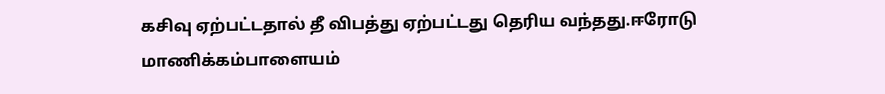கசிவு ஏற்பட்டதால் தீ விபத்து ஏற்பட்டது தெரிய வந்தது.ஈரோடு மாணிக்கம்பாளையம்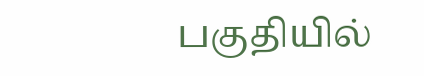பகுதியில்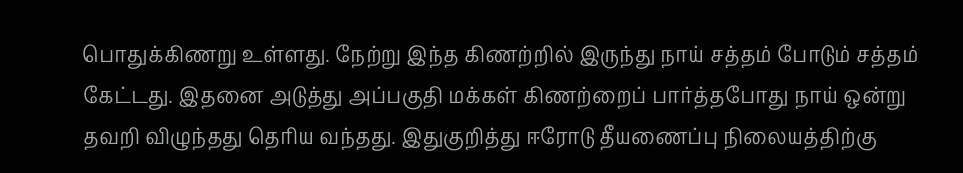பொதுக்கிணறு உள்ளது. நேற்று இந்த கிணற்றில் இருந்து நாய் சத்தம் போடும் சத்தம் கேட்டது. இதனை அடுத்து அப்பகுதி மக்கள் கிணற்றைப் பார்த்தபோது நாய் ஒன்று தவறி விழுந்தது தெரிய வந்தது. இதுகுறித்து ஈரோடு தீயணைப்பு நிலையத்திற்கு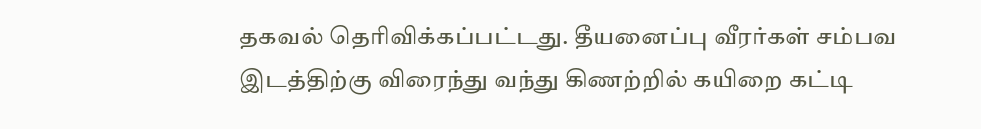தகவல் தெரிவிக்கப்பட்டது. தீயனைப்பு வீரர்கள் சம்பவ இடத்திற்கு விரைந்து வந்து கிணற்றில் கயிறை கட்டி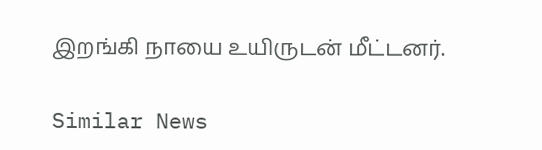இறங்கி நாயை உயிருடன் மீட்டனர்.

Similar News